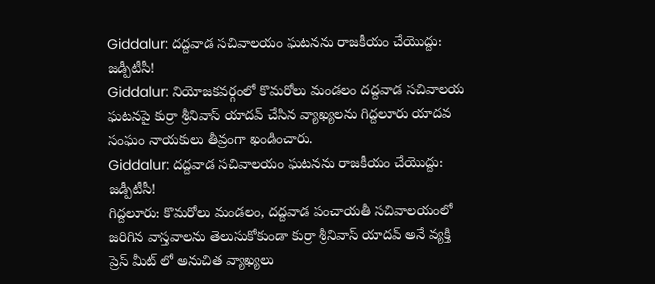Giddalur: దద్దవాడ సచివాలయం ఘటనను రాజకీయం చేయొద్దు: జడ్పీటీసీ!
Giddalur: నియోజకవర్గంలో కొమరోలు మండలం దద్దవాడ సచివాలయ ఘటనపై కుర్రా శ్రీనివాస్ యాదవ్ చేసిన వ్యాఖ్యలను గిద్దలూరు యాదవ సంఘం నాయకులు తీవ్రంగా ఖండించారు.
Giddalur: దద్దవాడ సచివాలయం ఘటనను రాజకీయం చేయొద్దు: జడ్పీటీసీ!
గిద్దలూరు: కొమరోలు మండలం, దద్దవాడ పంచాయతీ సచివాలయంలో జరిగిన వాస్తవాలను తెలుసుకోకుండా కుర్రా శ్రీనివాస్ యాదవ్ అనే వ్యక్తి ప్రెస్ మీట్ లో అనుచిత వ్యాఖ్యలు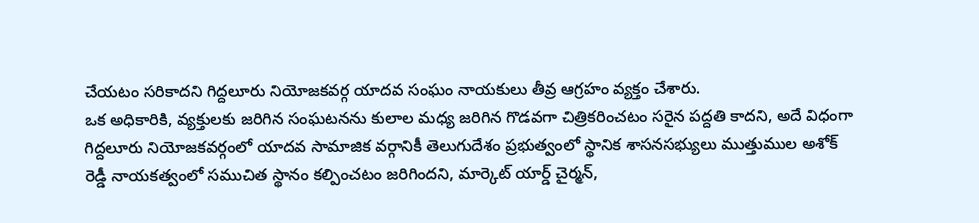చేయటం సరికాదని గిద్దలూరు నియోజకవర్గ యాదవ సంఘం నాయకులు తీవ్ర ఆగ్రహం వ్యక్తం చేశారు.
ఒక అధికారికి, వ్యక్తులకు జరిగిన సంఘటనను కులాల మధ్య జరిగిన గొడవగా చిత్రికరించటం సరైన పద్దతి కాదని, అదే విధంగా గిద్దలూరు నియోజకవర్గంలో యాదవ సామాజిక వర్గానికీ తెలుగుదేశం ప్రభుత్వంలో స్థానిక శాసనసభ్యులు ముత్తుముల అశోక్ రెడ్డీ నాయకత్వంలో సముచిత స్థానం కల్పించటం జరిగిందని, మార్కెట్ యార్డ్ చైర్మన్,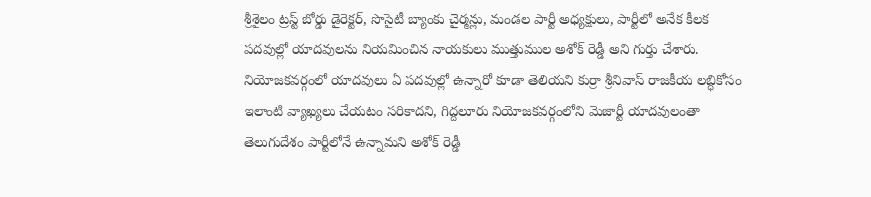శ్రీశైలం ట్రస్ట్ బోర్డు డైరెక్టర్, సొసైటీ బ్యాంకు చైర్మన్లు, మండల పార్టీ అధ్యక్షులు, పార్టీలో అనేక కీలక పదవుల్లో యాదవులను నియమించిన నాయకులు ముత్తుముల అశోక్ రెడ్డీ అని గుర్తు చేశారు.
నియోజకవర్గంలో యాదవులు ఏ పదవుల్లో ఉన్నారో కూడా తెలియని కుర్రా శ్రీనివాస్ రాజకీయ లబ్ధికోసం ఇలాంటి వ్యాఖ్యలు చేయటం సరికాదని, గిద్దలూరు నియోజకవర్గంలోని మెజార్టీ యాదవులంతా తెలుగుదేశం పార్టీలోనే ఉన్నామని అశోక్ రెడ్డీ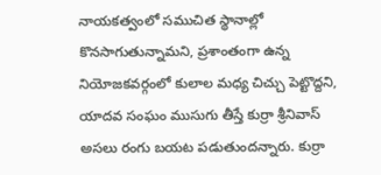నాయకత్వంలో సముచిత స్థానాల్లో కొనసాగుతున్నామని, ప్రశాంతంగా ఉన్న నియోజకవర్గంలో కులాల మధ్య చిచ్చు పెట్టొద్దని, యాదవ సంఘం ముసుగు తీస్తే కుర్రా శ్రీనివాస్ అసలు రంగు బయట పడుతుందన్నారు. కుర్రా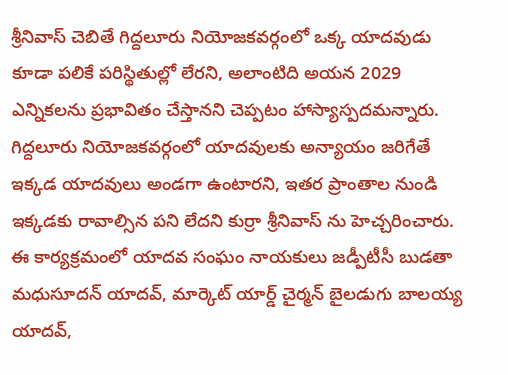శ్రీనివాస్ చెబితే గిద్దలూరు నియోజకవర్గంలో ఒక్క యాదవుడు కూడా పలికే పరిస్థితుల్లో లేరని, అలాంటిది అయన 2029 ఎన్నికలను ప్రభావితం చేస్తానని చెప్పటం హాస్యాస్పదమన్నారు. గిద్దలూరు నియోజకవర్గంలో యాదవులకు అన్యాయం జరిగేతే ఇక్కడ యాదవులు అండగా ఉంటారని, ఇతర ప్రాంతాల నుండి ఇక్కడకు రావాల్సిన పని లేదని కుర్రా శ్రీనివాస్ ను హెచ్చరించారు.
ఈ కార్యక్రమంలో యాదవ సంఘం నాయకులు జడ్పీటీసీ బుడతా మధుసూదన్ యాదవ్, మార్కెట్ యార్డ్ చైర్మన్ బైలడుగు బాలయ్య యాదవ్,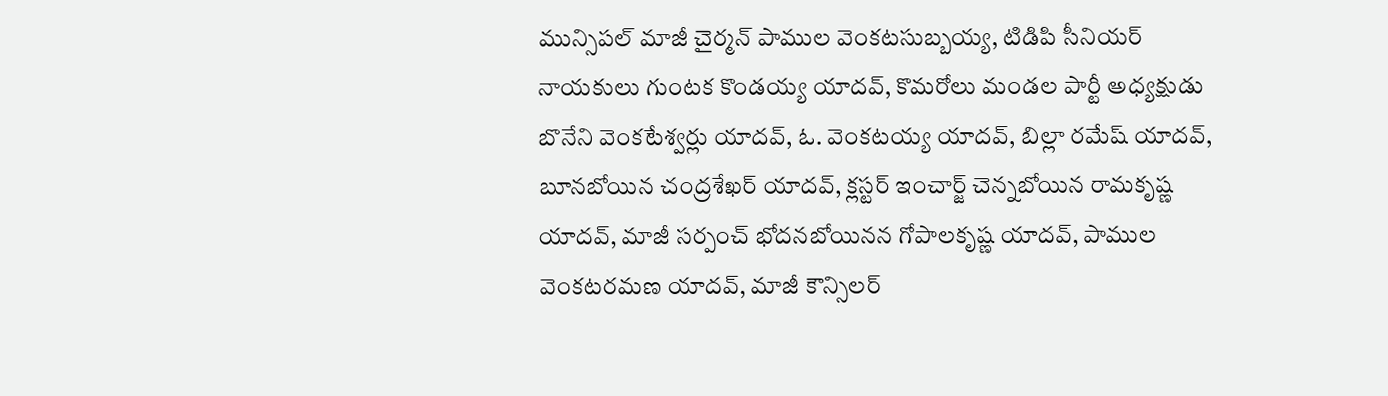మున్సిపల్ మాజీ చైర్మన్ పాముల వెంకటసుబ్బయ్య, టిడిపి సీనియర్ నాయకులు గుంటక కొండయ్య యాదవ్, కొమరోలు మండల పార్టీ అధ్యక్షుడు బొనేని వెంకటేశ్వర్లు యాదవ్, ఓ. వెంకటయ్య యాదవ్, బిల్లా రమేష్ యాదవ్, బూనబోయిన చంద్రశేఖర్ యాదవ్, క్లస్టర్ ఇంచార్జ్ చెన్నబోయిన రామకృష్ణ యాదవ్, మాజీ సర్పంచ్ భోదనబోయినన గోపాలకృష్ణ యాదవ్, పాముల వెంకటరమణ యాదవ్, మాజీ కౌన్సిలర్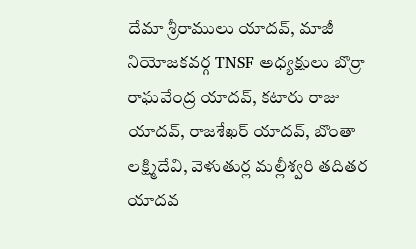దేమా శ్రీరాములు యాదవ్, మాజీ నియోజకవర్గ TNSF అధ్యక్షులు బొర్రా రాఘవేంద్ర యాదవ్, కటారు రాజు యాదవ్, రాజశేఖర్ యాదవ్, బొంతా లక్ష్మిదేవి, వెళుతుర్ల మల్లీశ్వరి తదితర యాదవ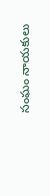సంఘం నాయకులు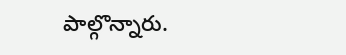పాల్గొన్నారు.